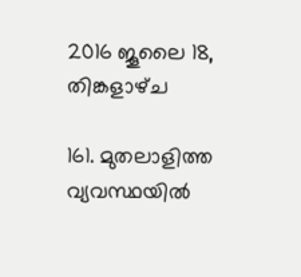2016 ജൂലൈ 18, തിങ്കളാഴ്‌ച

161. മുതലാളിത്ത വ്യവസ്ഥയിൽ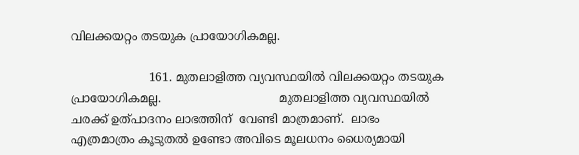വിലക്കയറ്റം തടയുക പ്രായോഗികമല്ല.

                     161. മുതലാളിത്ത വ്യവസ്ഥയിൽ വിലക്കയറ്റം തടയുക പ്രായോഗികമല്ല.                                മുതലാളിത്ത വ്യവസ്ഥയിൽ ചരക്ക് ഉത്പാദനം ലാഭത്തിന്  വേണ്ടി മാത്രമാണ്.  ലാഭം എത്രമാത്രം കൂടുതൽ ഉണ്ടോ അവിടെ മൂലധനം ധൈര്യമായി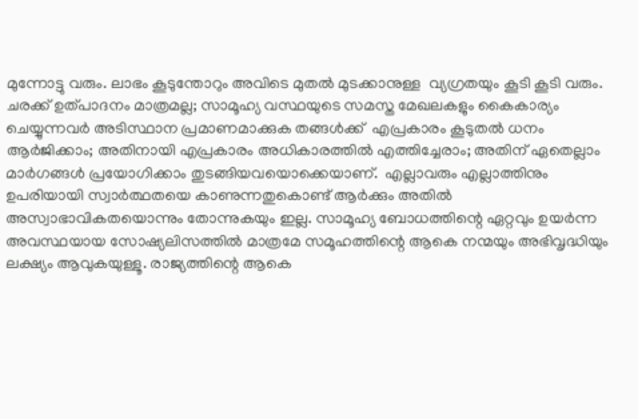മുന്നോട്ടു വരും. ലാഭം കൂടുന്തോറും അവിടെ മുതൽ മുടക്കാനുള്ള  വ്യഗ്രതയും കൂടി കൂടി വരും.  ചരക്ക് ഉത്പാദനം മാത്രമല്ല; സാമൂഹ്യ വസ്ഥയുടെ സമസ്ത മേഖലകളും കൈകാര്യം ചെയ്യുന്നവർ അടിസ്ഥാന പ്രമാണമാക്കുക തങ്ങൾക്ക്  എപ്രകാരം കൂടുതൽ ധനം ആർജിക്കാം; അതിനായി എപ്രകാരം അധികാരത്തിൽ എത്തിച്ചേരാം; അതിന് ഏതെല്ലാം മാർഗങ്ങൾ പ്രയോഗിക്കാം തുടങ്ങിയവയൊക്കെയാണ്.  എല്ലാവരും എല്ലാത്തിനും ഉപരിയായി സ്വാർത്ഥതയെ കാണുന്നതുകൊണ്ട് ആർക്കും അതിൽ അസ്വാഭാവികതയൊന്നും തോന്നുകയും ഇല്ല. സാമൂഹ്യ ബോധത്തിന്റെ ഏറ്റവും ഉയർന്ന അവസ്ഥയായ സോഷ്യലിസത്തിൽ മാത്രമേ സമൂഹത്തിന്റെ ആകെ നന്മയും അഭിവൃദ്ധിയും ലക്ഷ്യം ആവുകയുള്ളൂ. രാജ്യത്തിന്റെ ആകെ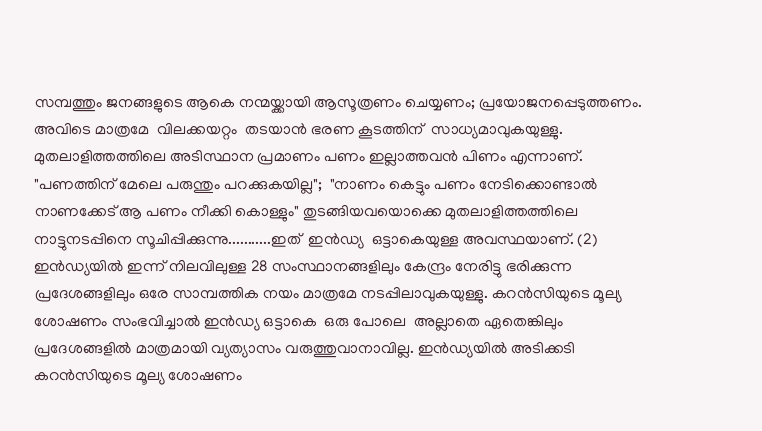സമ്പത്തും ജനങ്ങളുടെ ആകെ നന്മയ്ക്കായി ആസൂത്രണം ചെയ്യണം; പ്രയോജനപ്പെടുത്തണം.  അവിടെ മാത്രമേ  വിലക്കയറ്റം  തടയാൻ ഭരണ കൂടത്തിന്  സാധ്യമാവുകയുള്ളു.  മുതലാളിത്തത്തിലെ അടിസ്ഥാന പ്രമാണം പണം ഇല്ലാത്തവൻ പിണം എന്നാണ്. "പണത്തിന് മേലെ പരുന്തും പറക്കുകയില്ല";  "നാണം കെട്ടും പണം നേടിക്കൊണ്ടാൽ നാണക്കേട് ആ പണം നീക്കി കൊള്ളും" തുടങ്ങിയവയൊക്കെ മുതലാളിത്തത്തിലെ നാട്ടുനടപ്പിനെ സൂചിപ്പിക്കുന്നു...........ഇത്  ഇൻഡ്യ  ഒട്ടാകെയുള്ള അവസ്ഥയാണ്. (2) ഇൻഡ്യയിൽ ഇന്ന് നിലവിലുള്ള 28 സംസ്ഥാനങ്ങളിലും കേന്ദ്രം നേരിട്ടു ഭരിക്കുന്ന പ്രദേശങ്ങളിലും ഒരേ സാമ്പത്തിക നയം മാത്രമേ നടപ്പിലാവുകയുള്ളു. കറൻസിയുടെ മൂല്യ ശോഷണം സംഭവിച്ചാൽ ഇൻഡ്യ ഒട്ടാകെ  ഒരു പോലെ  അല്ലാതെ ഏതെങ്കിലും പ്രദേശങ്ങളിൽ മാത്രമായി വ്യത്യാസം വരുത്തുവാനാവില്ല. ഇൻഡ്യയിൽ അടിക്കടി കറൻസിയുടെ മൂല്യ ശോഷണം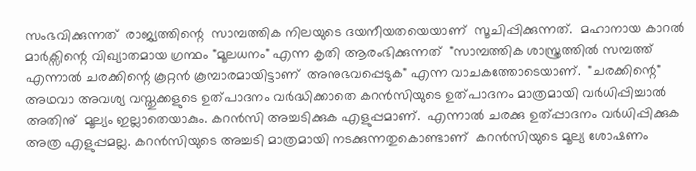സംഭവിക്കുന്നത്  രാജ്യത്തിന്റെ  സാമ്പത്തിക നിലയുടെ ദയനീയതയെയാണ്  സൂചിപ്പിക്കുന്നത്.  മഹാനായ കാറൽ മാർക്സിന്റെ വിഖ്യാതമായ ഗ്രന്ഥം "മൂലധനം" എന്ന കൃതി ആരംഭിക്കുന്നത്  "സാമ്പത്തിക ശാസ്ത്രത്തിൽ സമ്പത്ത് എന്നാൽ ചരക്കിന്റെ കൂറ്റൻ കൂമ്പാരമായിട്ടാണ്  അനുഭവപ്പെടുക" എന്ന വാചകത്തോടെയാണ്.  "ചരക്കിന്റെ" അഥവാ അവശ്യ വസ്തുക്കളുടെ ഉത്പാദനം വർദ്ധിക്കാതെ കറൻസിയുടെ ഉത്പാദനം മാത്രമായി വർധിപ്പിച്ചാൽ  അതിനു്  മൂല്യം ഇല്ലാതെയാകും. കറൻസി അച്ചടിക്കുക എളുപ്പമാണ്.  എന്നാൽ ചരക്കു ഉത്പ്പാദനം വർധിപ്പിക്കുക അത്ര എളുപ്പമല്ല. കറൻസിയുടെ അച്ചടി മാത്രമായി നടക്കുന്നതുകൊണ്ടാണ്  കറൻസിയുടെ മൂല്യ ശോഷണം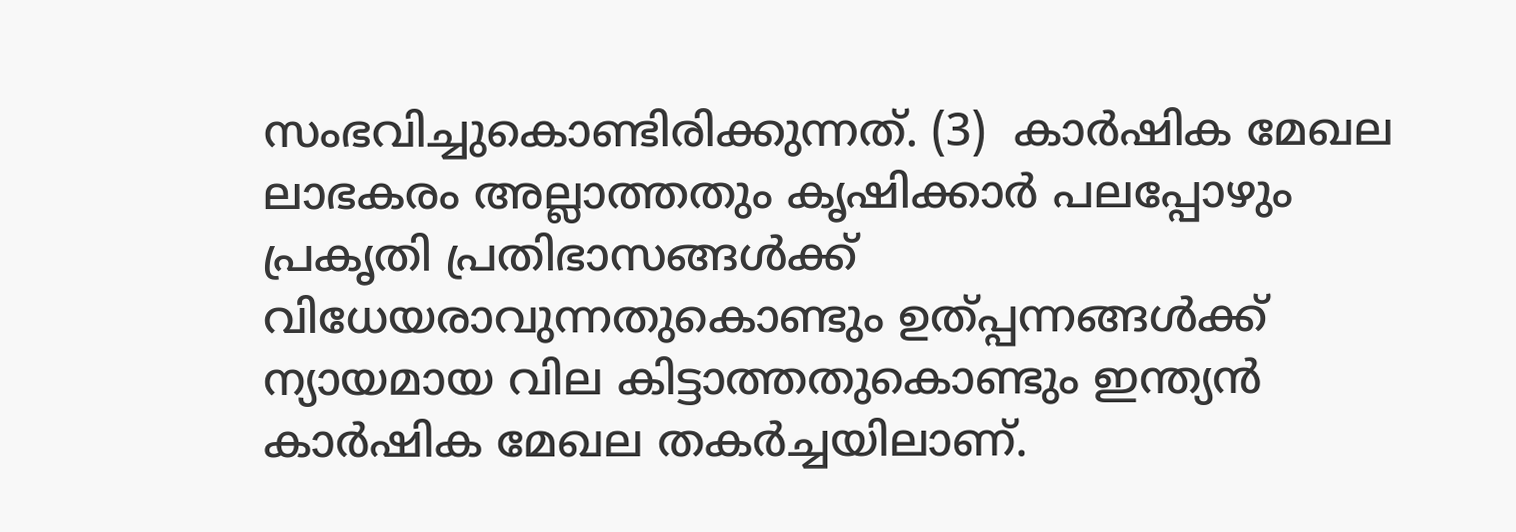സംഭവിച്ചുകൊണ്ടിരിക്കുന്നത്. (3)  കാർഷിക മേഖല ലാഭകരം അല്ലാത്തതും കൃഷിക്കാർ പലപ്പോഴും പ്രകൃതി പ്രതിഭാസങ്ങൾക്ക്   വിധേയരാവുന്നതുകൊണ്ടും ഉത്പ്പന്നങ്ങൾക്ക്  ന്യായമായ വില കിട്ടാത്തതുകൊണ്ടും ഇന്ത്യൻ കാർഷിക മേഖല തകർച്ചയിലാണ്.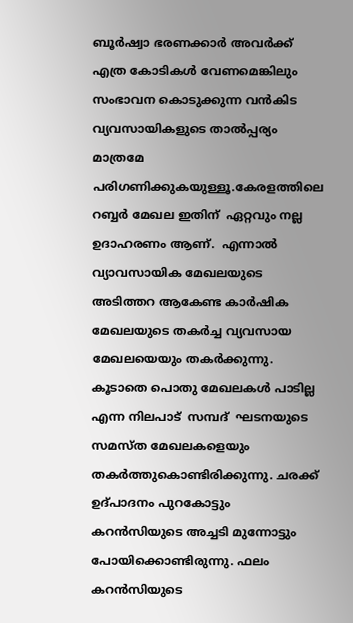ബൂർഷ്വാ ഭരണക്കാർ അവർക്ക്  എത്ര കോടികൾ വേണമെങ്കിലും  സംഭാവന കൊടുക്കുന്ന വൻകിട വ്യവസായികളുടെ താൽപ്പര്യം മാത്രമേ പരിഗണിക്കുകയുള്ളൂ.കേരളത്തിലെ റബ്ബർ മേഖല ഇതിന്‌  ഏറ്റവും നല്ല ഉദാഹരണം ആണ്.  എന്നാൽ വ്യാവസായിക മേഖലയുടെ അടിത്തറ ആകേണ്ട കാർഷിക മേഖലയുടെ തകർച്ച വ്യവസായ മേഖലയെയും തകർക്കുന്നു. കൂടാതെ പൊതു മേഖലകൾ പാടില്ല എന്ന നിലപാട്  സമ്പദ്  ഘടനയുടെ  സമസ്ത മേഖലകളെയും തകർത്തുകൊണ്ടിരിക്കുന്നു. ചരക്ക്  ഉദ്പാദനം പുറകോട്ടും  കറൻസിയുടെ അച്ചടി മുന്നോട്ടും പോയിക്കൊണ്ടിരുന്നു. ഫലം കറൻസിയുടെ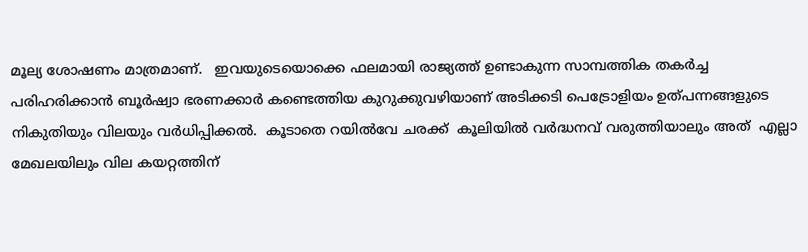മൂല്യ ശോഷണം മാത്രമാണ്.   ഇവയുടെയൊക്കെ ഫലമായി രാജ്യത്ത്‌ ഉണ്ടാകുന്ന സാമ്പത്തിക തകർച്ച പരിഹരിക്കാൻ ബൂർഷ്വാ ഭരണക്കാർ കണ്ടെത്തിയ കുറുക്കുവഴിയാണ് അടിക്കടി പെട്രോളിയം ഉത്പന്നങ്ങളുടെ നികുതിയും വിലയും വർധിപ്പിക്കൽ.  കൂടാതെ റയിൽവേ ചരക്ക്  കൂലിയിൽ വർദ്ധനവ് വരുത്തിയാലും അത്  എല്ലാ മേഖലയിലും വില കയറ്റത്തിന്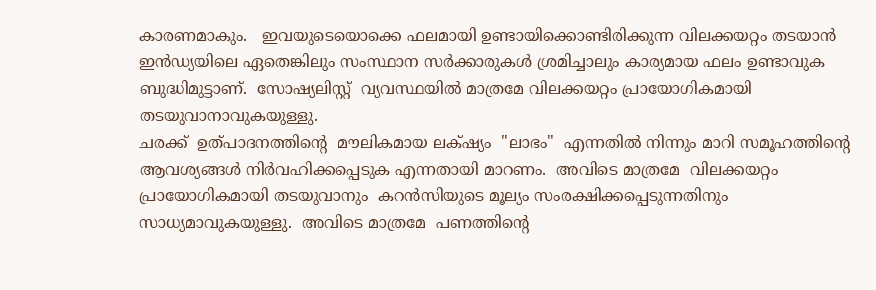കാരണമാകും.   ഇവയുടെയൊക്കെ ഫലമായി ഉണ്ടായിക്കൊണ്ടിരിക്കുന്ന വിലക്കയറ്റം തടയാൻ ഇൻഡ്യയിലെ ഏതെങ്കിലും സംസ്ഥാന സർക്കാരുകൾ ശ്രമിച്ചാലും കാര്യമായ ഫലം ഉണ്ടാവുക ബുദ്ധിമുട്ടാണ്.  സോഷ്യലിസ്റ്റ്  വ്യവസ്ഥയിൽ മാത്രമേ വിലക്കയറ്റം പ്രായോഗികമായി തടയുവാനാവുകയുള്ളു.
ചരക്ക്  ഉത്പാദനത്തിന്റെ  മൗലികമായ ലക്‌ഷ്യം  "ലാഭം"  എന്നതിൽ നിന്നും മാറി സമൂഹത്തിന്റെ ആവശ്യങ്ങൾ നിർവഹിക്കപ്പെടുക എന്നതായി മാറണം.  അവിടെ മാത്രമേ  വിലക്കയറ്റം പ്രായോഗികമായി തടയുവാനും  കറൻസിയുടെ മൂല്യം സംരക്ഷിക്കപ്പെടുന്നതിനും സാധ്യമാവുകയുള്ളു.  അവിടെ മാത്രമേ  പണത്തിന്റെ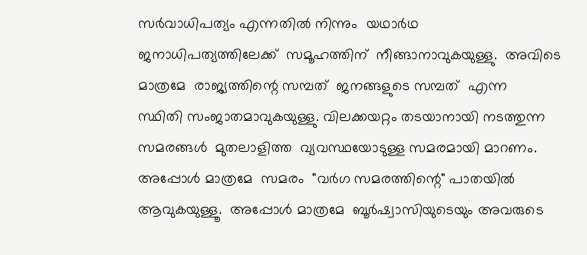സർവാധിപത്യം എന്നതിൽ നിന്നും  യഥാർഥ  ജനാധിപത്യത്തിലേക്ക്  സമൂഹത്തിന്  നീങ്ങാനാവുകയുള്ളു.  അവിടെ മാത്രമേ  രാജ്യത്തിന്റെ സമ്പത്‌  ജനങ്ങളുടെ സമ്പത്  എന്ന
സ്ഥിതി സംജാതമാവുകയുള്ളു. വിലക്കയറ്റം തടയാനായി നടത്തുന്ന സമരങ്ങൾ  മുതലാളിത്ത  വ്യവസ്ഥയോടുള്ള സമരമായി മാറണം. അപ്പോൾ മാത്രമേ  സമരം  "വർഗ സമരത്തിന്റെ" പാതയിൽ ആവുകയുള്ളൂ.  അപ്പോൾ മാത്രമേ  ബൂർഷ്വാസിയുടെയും അവരുടെ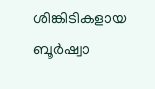ശിങ്കിടികളായ ബൂർഷ്വാ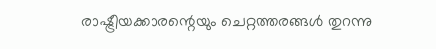രാഷ്ട്രീയക്കാരന്റെയും ചെറ്റത്തരങ്ങൾ തുറന്നു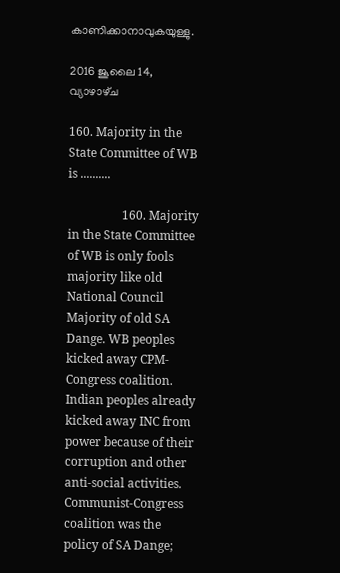കാണിക്കാനാവുകയുള്ളു.

2016 ജൂലൈ 14, വ്യാഴാഴ്‌ച

160. Majority in the State Committee of WB is ..........

                  160. Majority in the State Committee of WB is only fools majority like old National Council Majority of old SA Dange. WB peoples kicked away CPM-Congress coalition. Indian peoples already kicked away INC from power because of their corruption and other anti-social activities. Communist-Congress coalition was the policy of SA Dange;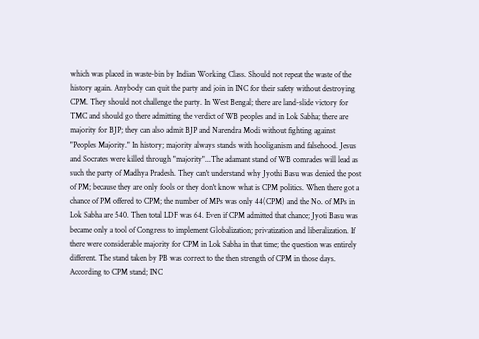which was placed in waste-bin by Indian Working Class. Should not repeat the waste of the history again. Anybody can quit the party and join in INC for their safety without destroying CPM. They should not challenge the party. In West Bengal; there are land-slide victory for TMC and should go there admitting the verdict of WB peoples and in Lok Sabha; there are majority for BJP; they can also admit BJP and Narendra Modi without fighting against "Peoples Majority." In history; majority always stands with hooliganism and falsehood. Jesus and Socrates were killed through "majority"...The adamant stand of WB comrades will lead as such the party of Madhya Pradesh. They can't understand why Jyothi Basu was denied the post of PM; because they are only fools or they don't know what is CPM politics. When there got a chance of PM offered to CPM; the number of MPs was only 44(CPM) and the No. of MPs in Lok Sabha are 540. Then total LDF was 64. Even if CPM admitted that chance; Jyoti Basu was became only a tool of Congress to implement Globalization; privatization and liberalization. If there were considerable majority for CPM in Lok Sabha in that time; the question was entirely different. The stand taken by PB was correct to the then strength of CPM in those days. According to CPM stand; INC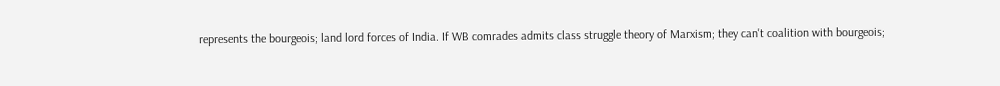represents the bourgeois; land lord forces of India. If WB comrades admits class struggle theory of Marxism; they can't coalition with bourgeois;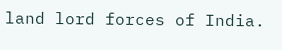land lord forces of India.